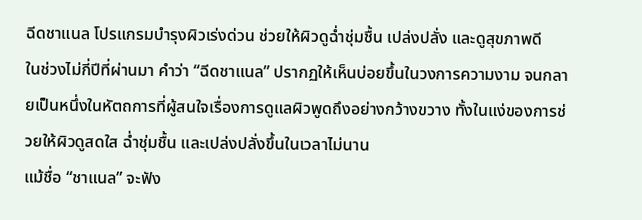ฉีดชาแนล โปรแกรมบำรุงผิวเร่งด่วน ช่วยให้ผิวดูฉ่ำชุ่มชื้น เปล่งปลั่ง และดูสุขภาพดี
ในช่วงไม่กี่ปีที่ผ่านมา คำว่า “ฉีดชาแนล” ปรากฏให้เห็นบ่อยขึ้นในวงการความงาม จนกลายเป็นหนึ่งในหัตถการที่ผู้สนใจเรื่องการดูแลผิวพูดถึงอย่างกว้างขวาง ทั้งในแง่ของการช่วยให้ผิวดูสดใส ฉ่ำชุ่มชื้น และเปล่งปลั่งขึ้นในเวลาไม่นาน
แม้ชื่อ “ชาแนล” จะฟัง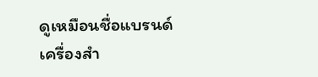ดูเหมือนชื่อแบรนด์เครื่องสำ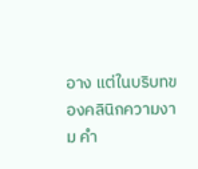อาง แต่ในบริบทของคลินิกความงาม คำ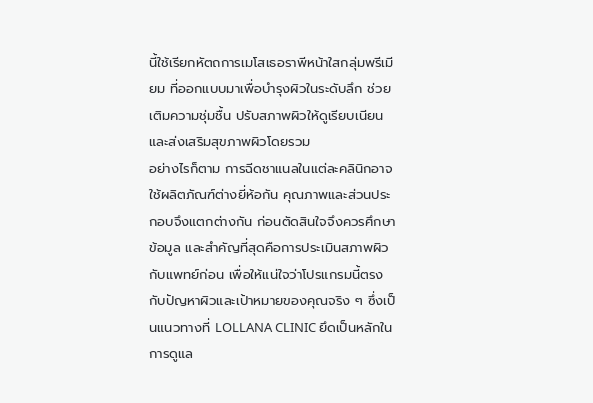นี้ใช้เรียกหัตถการเมโสเธอราพีหน้าใสกลุ่มพรีเมียม ที่ออกแบบมาเพื่อบำรุงผิวในระดับลึก ช่วยเติมความชุ่มชื้น ปรับสภาพผิวให้ดูเรียบเนียน และส่งเสริมสุขภาพผิวโดยรวม
อย่างไรก็ตาม การฉีดชาแนลในแต่ละคลินิกอาจใช้ผลิตภัณฑ์ต่างยี่ห้อกัน คุณภาพและส่วนประกอบจึงแตกต่างกัน ก่อนตัดสินใจจึงควรศึกษาข้อมูล และสำคัญที่สุดคือการประเมินสภาพผิวกับแพทย์ก่อน เพื่อให้แน่ใจว่าโปรแกรมนี้ตรงกับปัญหาผิวและเป้าหมายของคุณจริง ๆ ซึ่งเป็นแนวทางที่ LOLLANA CLINIC ยึดเป็นหลักในการดูแล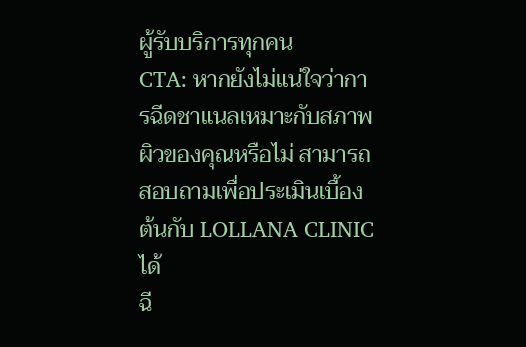ผู้รับบริการทุกคน
CTA: หากยังไม่แน่ใจว่าการฉีดชาแนลเหมาะกับสภาพผิวของคุณหรือไม่ สามารถสอบถามเพื่อประเมินเบื้องต้นกับ LOLLANA CLINIC ได้
ฉี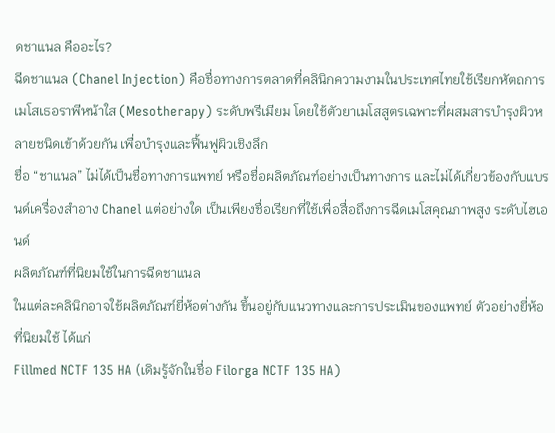ดชาแนล คืออะไร?
ฉีดชาแนล (Chanel Injection) คือชื่อทางการตลาดที่คลินิกความงามในประเทศไทยใช้เรียกหัตถการ เมโสเธอราพีหน้าใส (Mesotherapy) ระดับพรีเมียม โดยใช้ตัวยาเมโสสูตรเฉพาะที่ผสมสารบำรุงผิวหลายชนิดเข้าด้วยกัน เพื่อบำรุงและฟื้นฟูผิวเชิงลึก
ชื่อ “ชาแนล” ไม่ได้เป็นชื่อทางการแพทย์ หรือชื่อผลิตภัณฑ์อย่างเป็นทางการ และไม่ได้เกี่ยวข้องกับแบรนด์เครื่องสำอาง Chanel แต่อย่างใด เป็นเพียงชื่อเรียกที่ใช้เพื่อสื่อถึงการฉีดเมโสคุณภาพสูง ระดับไฮเอนด์
ผลิตภัณฑ์ที่นิยมใช้ในการฉีดชาแนล
ในแต่ละคลินิกอาจใช้ผลิตภัณฑ์ยี่ห้อต่างกัน ขึ้นอยู่กับแนวทางและการประเมินของแพทย์ ตัวอย่างยี่ห้อที่นิยมใช้ ได้แก่
Fillmed NCTF 135 HA (เดิมรู้จักในชื่อ Filorga NCTF 135 HA)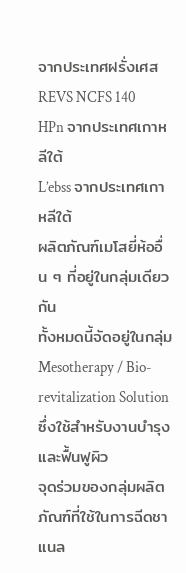จากประเทศฝรั่งเศส
REVS NCFS 140 HPn จากประเทศเกาหลีใต้
L’ebss จากประเทศเกาหลีใต้
ผลิตภัณฑ์เมโสยี่ห้ออื่น ๆ ที่อยู่ในกลุ่มเดียวกัน
ทั้งหมดนี้จัดอยู่ในกลุ่ม Mesotherapy / Bio-revitalization Solution ซึ่งใช้สำหรับงานบำรุงและฟื้นฟูผิว
จุดร่วมของกลุ่มผลิตภัณฑ์ที่ใช้ในการฉีดชาแนล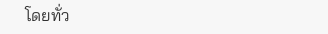โดยทั่ว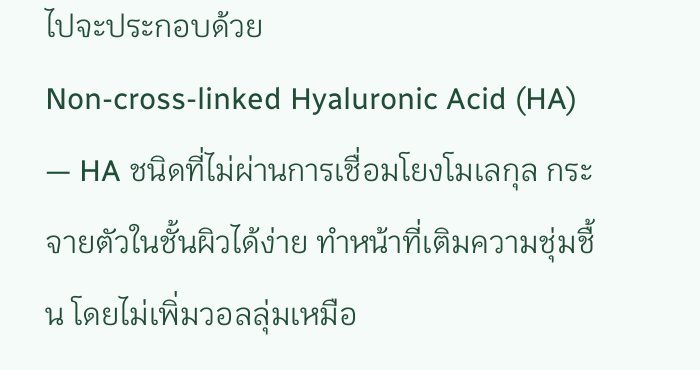ไปจะประกอบด้วย
Non-cross-linked Hyaluronic Acid (HA) — HA ชนิดที่ไม่ผ่านการเชื่อมโยงโมเลกุล กระจายตัวในชั้นผิวได้ง่าย ทำหน้าที่เติมความชุ่มชื้น โดยไม่เพิ่มวอลลุ่มเหมือ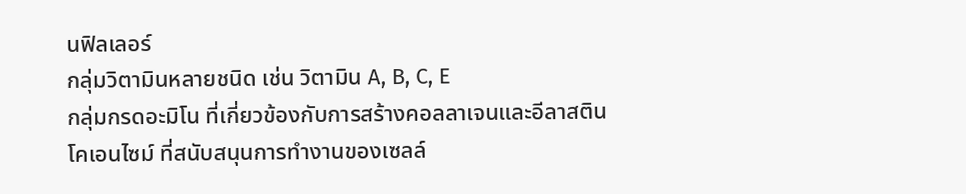นฟิลเลอร์
กลุ่มวิตามินหลายชนิด เช่น วิตามิน A, B, C, E
กลุ่มกรดอะมิโน ที่เกี่ยวข้องกับการสร้างคอลลาเจนและอีลาสติน
โคเอนไซม์ ที่สนับสนุนการทำงานของเซลล์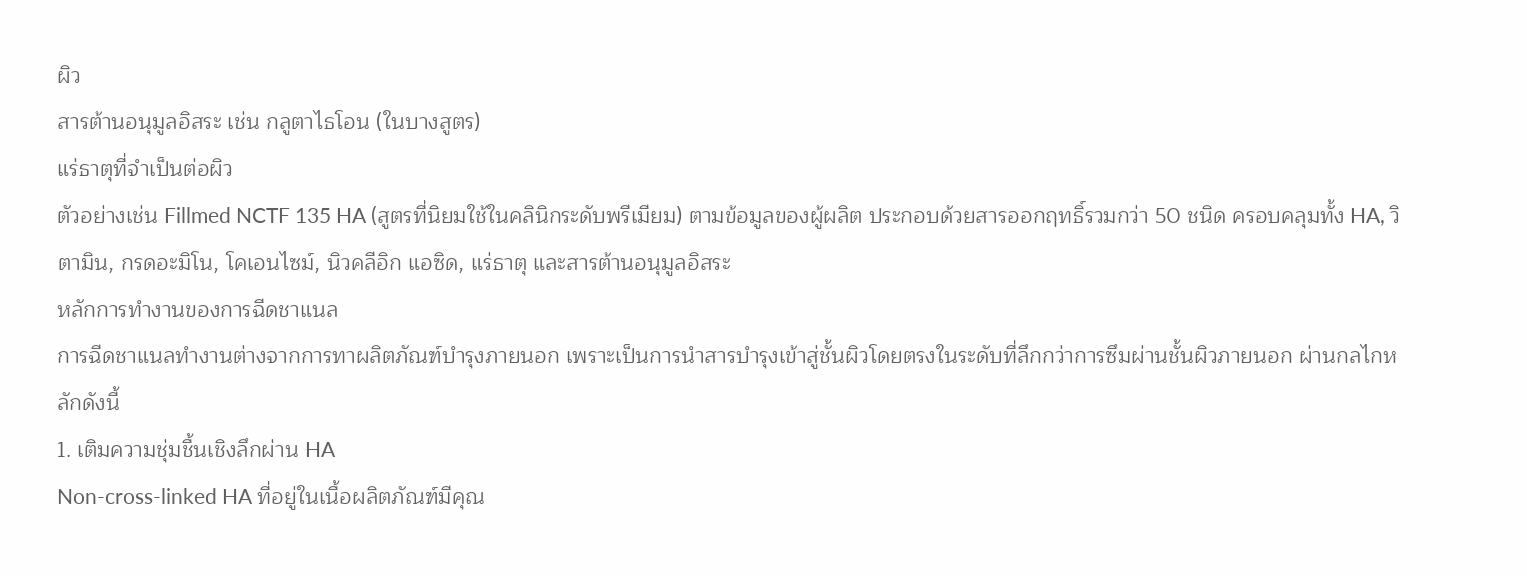ผิว
สารต้านอนุมูลอิสระ เช่น กลูตาไธโอน (ในบางสูตร)
แร่ธาตุที่จำเป็นต่อผิว
ตัวอย่างเช่น Fillmed NCTF 135 HA (สูตรที่นิยมใช้ในคลินิกระดับพรีเมียม) ตามข้อมูลของผู้ผลิต ประกอบด้วยสารออกฤทธิ์รวมกว่า 50 ชนิด ครอบคลุมทั้ง HA, วิตามิน, กรดอะมิโน, โคเอนไซม์, นิวคลีอิก แอซิด, แร่ธาตุ และสารต้านอนุมูลอิสระ
หลักการทำงานของการฉีดชาแนล
การฉีดชาแนลทำงานต่างจากการทาผลิตภัณฑ์บำรุงภายนอก เพราะเป็นการนำสารบำรุงเข้าสู่ชั้นผิวโดยตรงในระดับที่ลึกกว่าการซึมผ่านชั้นผิวภายนอก ผ่านกลไกหลักดังนี้
1. เติมความชุ่มชื้นเชิงลึกผ่าน HA
Non-cross-linked HA ที่อยู่ในเนื้อผลิตภัณฑ์มีคุณ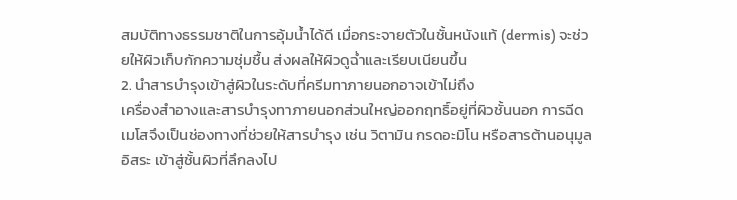สมบัติทางธรรมชาติในการอุ้มน้ำได้ดี เมื่อกระจายตัวในชั้นหนังแท้ (dermis) จะช่วยให้ผิวเก็บกักความชุ่มชื้น ส่งผลให้ผิวดูฉ่ำและเรียบเนียนขึ้น
2. นำสารบำรุงเข้าสู่ผิวในระดับที่ครีมทาภายนอกอาจเข้าไม่ถึง
เครื่องสำอางและสารบำรุงทาภายนอกส่วนใหญ่ออกฤทธิ์อยู่ที่ผิวชั้นนอก การฉีดเมโสจึงเป็นช่องทางที่ช่วยให้สารบำรุง เช่น วิตามิน กรดอะมิโน หรือสารต้านอนุมูลอิสระ เข้าสู่ชั้นผิวที่ลึกลงไป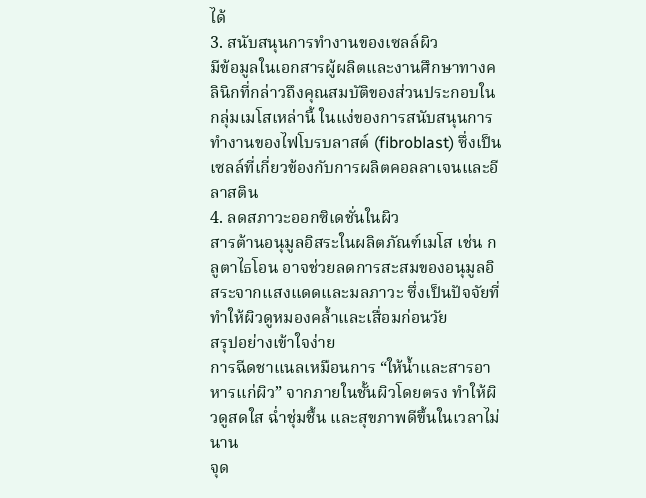ได้
3. สนับสนุนการทำงานของเซลล์ผิว
มีข้อมูลในเอกสารผู้ผลิตและงานศึกษาทางคลินิกที่กล่าวถึงคุณสมบัติของส่วนประกอบในกลุ่มเมโสเหล่านี้ ในแง่ของการสนับสนุนการทำงานของไฟโบรบลาสต์ (fibroblast) ซึ่งเป็นเซลล์ที่เกี่ยวข้องกับการผลิตคอลลาเจนและอีลาสติน
4. ลดสภาวะออกซิเดชั่นในผิว
สารต้านอนุมูลอิสระในผลิตภัณฑ์เมโส เช่น กลูตาไธโอน อาจช่วยลดการสะสมของอนุมูลอิสระจากแสงแดดและมลภาวะ ซึ่งเป็นปัจจัยที่ทำให้ผิวดูหมองคล้ำและเสื่อมก่อนวัย
สรุปอย่างเข้าใจง่าย
การฉีดชาแนลเหมือนการ “ให้น้ำและสารอาหารแก่ผิว” จากภายในชั้นผิวโดยตรง ทำให้ผิวดูสดใส ฉ่ำชุ่มชื้น และสุขภาพดีขึ้นในเวลาไม่นาน
จุด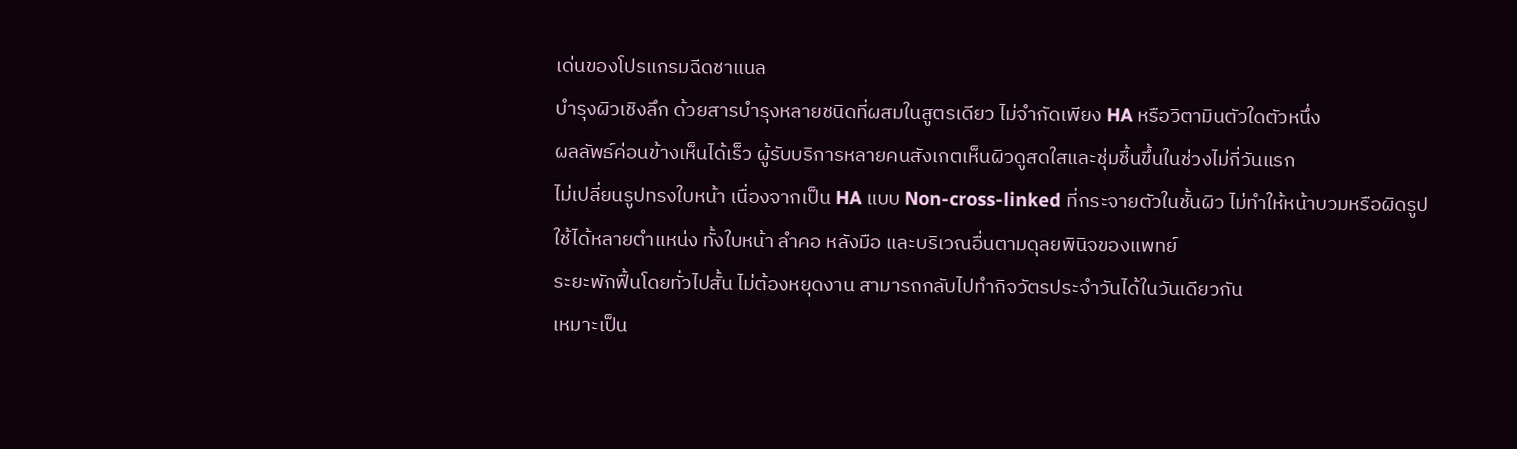เด่นของโปรแกรมฉีดชาแนล
บำรุงผิวเชิงลึก ด้วยสารบำรุงหลายชนิดที่ผสมในสูตรเดียว ไม่จำกัดเพียง HA หรือวิตามินตัวใดตัวหนึ่ง
ผลลัพธ์ค่อนข้างเห็นได้เร็ว ผู้รับบริการหลายคนสังเกตเห็นผิวดูสดใสและชุ่มชื้นขึ้นในช่วงไม่กี่วันแรก
ไม่เปลี่ยนรูปทรงใบหน้า เนื่องจากเป็น HA แบบ Non-cross-linked ที่กระจายตัวในชั้นผิว ไม่ทำให้หน้าบวมหรือผิดรูป
ใช้ได้หลายตำแหน่ง ทั้งใบหน้า ลำคอ หลังมือ และบริเวณอื่นตามดุลยพินิจของแพทย์
ระยะพักฟื้นโดยทั่วไปสั้น ไม่ต้องหยุดงาน สามารถกลับไปทำกิจวัตรประจำวันได้ในวันเดียวกัน
เหมาะเป็น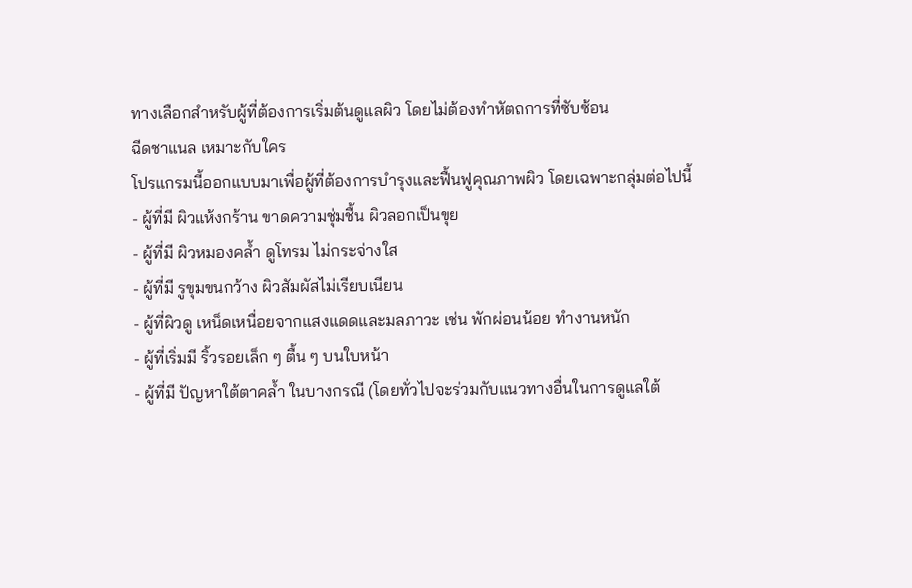ทางเลือกสำหรับผู้ที่ต้องการเริ่มต้นดูแลผิว โดยไม่ต้องทำหัตถการที่ซับซ้อน
ฉีดชาแนล เหมาะกับใคร
โปรแกรมนี้ออกแบบมาเพื่อผู้ที่ต้องการบำรุงและฟื้นฟูคุณภาพผิว โดยเฉพาะกลุ่มต่อไปนี้
- ผู้ที่มี ผิวแห้งกร้าน ขาดความชุ่มชื้น ผิวลอกเป็นขุย
- ผู้ที่มี ผิวหมองคล้ำ ดูโทรม ไม่กระจ่างใส
- ผู้ที่มี รูขุมขนกว้าง ผิวสัมผัสไม่เรียบเนียน
- ผู้ที่ผิวดู เหน็ดเหนื่อยจากแสงแดดและมลภาวะ เช่น พักผ่อนน้อย ทำงานหนัก
- ผู้ที่เริ่มมี ริ้วรอยเล็ก ๆ ตื้น ๆ บนใบหน้า
- ผู้ที่มี ปัญหาใต้ตาคล้ำ ในบางกรณี (โดยทั่วไปจะร่วมกับแนวทางอื่นในการดูแลใต้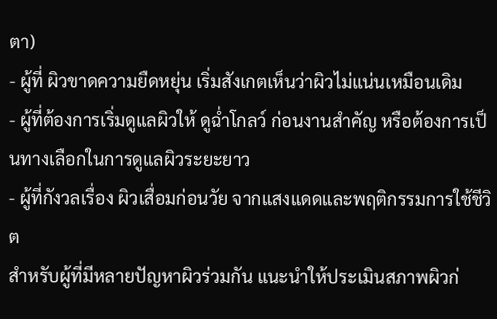ตา)
- ผู้ที่ ผิวขาดความยืดหยุ่น เริ่มสังเกตเห็นว่าผิวไม่แน่นเหมือนเดิม
- ผู้ที่ต้องการเริ่มดูแลผิวให้ ดูฉ่ำโกลว์ ก่อนงานสำคัญ หรือต้องการเป็นทางเลือกในการดูแลผิวระยะยาว
- ผู้ที่กังวลเรื่อง ผิวเสื่อมก่อนวัย จากแสงแดดและพฤติกรรมการใช้ชีวิต
สำหรับผู้ที่มีหลายปัญหาผิวร่วมกัน แนะนำให้ประเมินสภาพผิวก่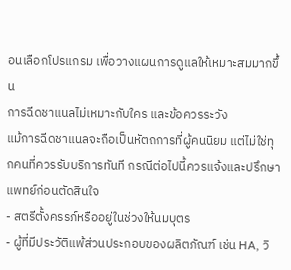อนเลือกโปรแกรม เพื่อวางแผนการดูแลให้เหมาะสมมากขึ้น
การฉีดชาแนลไม่เหมาะกับใคร และข้อควรระวัง
แม้การฉีดชาแนลจะถือเป็นหัตถการที่ผู้คนนิยม แต่ไม่ใช่ทุกคนที่ควรรับบริการทันที กรณีต่อไปนี้ควรแจ้งและปรึกษาแพทย์ก่อนตัดสินใจ
- สตรีตั้งครรภ์หรืออยู่ในช่วงให้นมบุตร
- ผู้ที่มีประวัติแพ้ส่วนประกอบของผลิตภัณฑ์ เช่น HA, วิ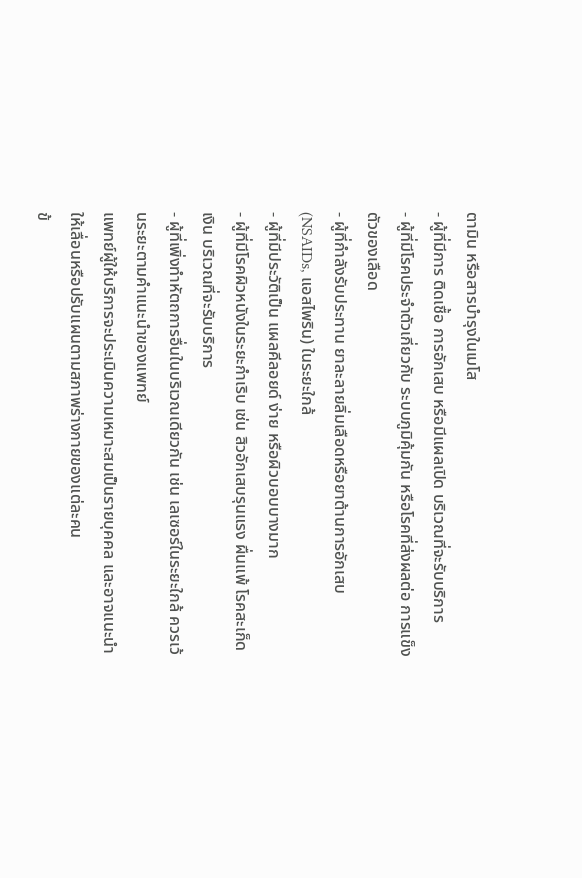ตามิน หรือสารบำรุงในเมโส
- ผู้ที่มีการ ติดเชื้อ การอักเสบ หรือมีแผลเปิด บริเวณที่จะรับบริการ
- ผู้ที่มีโรคประจำตัวเกี่ยวกับ ระบบภูมิคุ้มกัน หรือโรคที่ส่งผลต่อ การแข็งตัวของเลือด
- ผู้ที่กำลังรับประทาน ยาละลายลิ่มเลือดหรือยาต้านการอักเสบ (NSAIDs, แอสไพริน) ในระยะใกล้
- ผู้ที่มีประวัติเป็น แผลคีลอยด์ ง่าย หรือผิวบอบบางมาก
- ผู้ที่มีโรคผิวหนังในระยะกำเริบ เช่น สิวอักเสบรุนแรง ผื่นแพ้ โรคสะเก็ดเงิน บริเวณที่จะรับบริการ
- ผู้ที่เพิ่งทำหัตถการอื่นในบริเวณเดียวกัน เช่น เลเซอร์ในระยะใกล้ ควรเว้นระยะตามคำแนะนำของแพทย์
แพทย์ผู้ให้บริการจะประเมินความเหมาะสมเป็นรายบุคคล และอาจแนะนำให้เลื่อนหรือปรับแผนตามสภาพร่างกายของแต่ละคน
ข้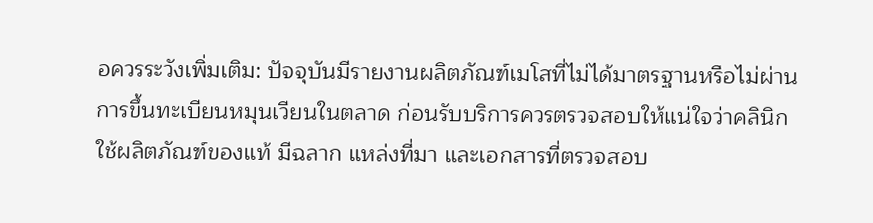อควรระวังเพิ่มเติม: ปัจจุบันมีรายงานผลิตภัณฑ์เมโสที่ไม่ได้มาตรฐานหรือไม่ผ่านการขึ้นทะเบียนหมุนเวียนในตลาด ก่อนรับบริการควรตรวจสอบให้แน่ใจว่าคลินิกใช้ผลิตภัณฑ์ของแท้ มีฉลาก แหล่งที่มา และเอกสารที่ตรวจสอบ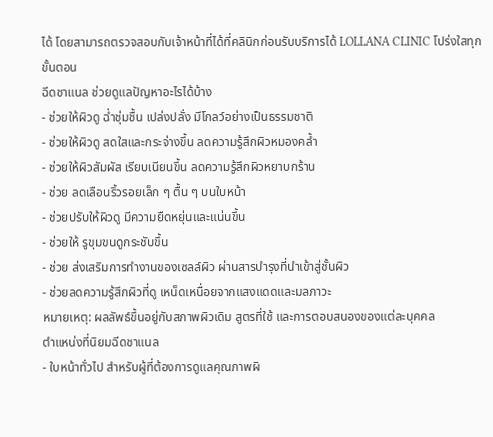ได้ โดยสามารถตรวจสอบกับเจ้าหน้าที่ได้ที่คลินิกก่อนรับบริการได้ LOLLANA CLINIC โปร่งใสทุกขั้นตอน
ฉีดชาแนล ช่วยดูแลปัญหาอะไรได้บ้าง
- ช่วยให้ผิวดู ฉ่ำชุ่มชื้น เปล่งปลั่ง มีโกลว์อย่างเป็นธรรมชาติ
- ช่วยให้ผิวดู สดใสและกระจ่างขึ้น ลดความรู้สึกผิวหมองคล้ำ
- ช่วยให้ผิวสัมผัส เรียบเนียนขึ้น ลดความรู้สึกผิวหยาบกร้าน
- ช่วย ลดเลือนริ้วรอยเล็ก ๆ ตื้น ๆ บนใบหน้า
- ช่วยปรับให้ผิวดู มีความยืดหยุ่นและแน่นขึ้น
- ช่วยให้ รูขุมขนดูกระชับขึ้น
- ช่วย ส่งเสริมการทำงานของเซลล์ผิว ผ่านสารบำรุงที่นำเข้าสู่ชั้นผิว
- ช่วยลดความรู้สึกผิวที่ดู เหน็ดเหนื่อยจากแสงแดดและมลภาวะ
หมายเหตุ: ผลลัพธ์ขึ้นอยู่กับสภาพผิวเดิม สูตรที่ใช้ และการตอบสนองของแต่ละบุคคล
ตำแหน่งที่นิยมฉีดชาแนล
- ใบหน้าทั่วไป สำหรับผู้ที่ต้องการดูแลคุณภาพผิ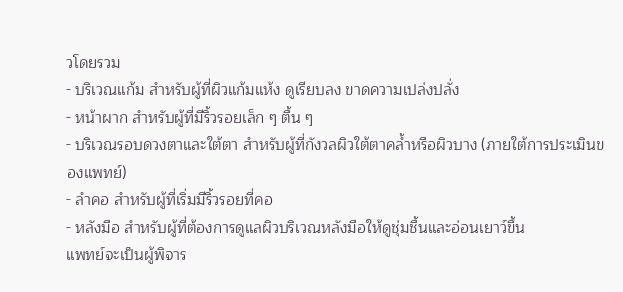วโดยรวม
- บริเวณแก้ม สำหรับผู้ที่ผิวแก้มแห้ง ดูเรียบลง ขาดความเปล่งปลั่ง
- หน้าผาก สำหรับผู้ที่มีริ้วรอยเล็ก ๆ ตื้น ๆ
- บริเวณรอบดวงตาและใต้ตา สำหรับผู้ที่กังวลผิวใต้ตาคล้ำหรือผิวบาง (ภายใต้การประเมินของแพทย์)
- ลำคอ สำหรับผู้ที่เริ่มมีริ้วรอยที่คอ
- หลังมือ สำหรับผู้ที่ต้องการดูแลผิวบริเวณหลังมือให้ดูชุ่มชื้นและอ่อนเยาว์ขึ้น
แพทย์จะเป็นผู้พิจาร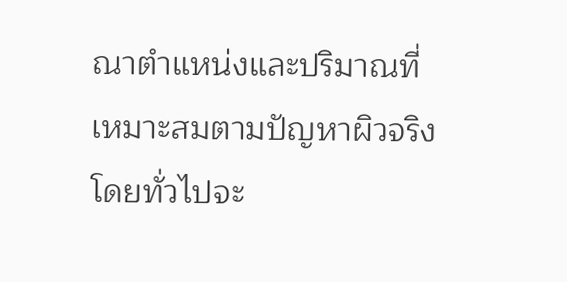ณาตำแหน่งและปริมาณที่เหมาะสมตามปัญหาผิวจริง โดยทั่วไปจะ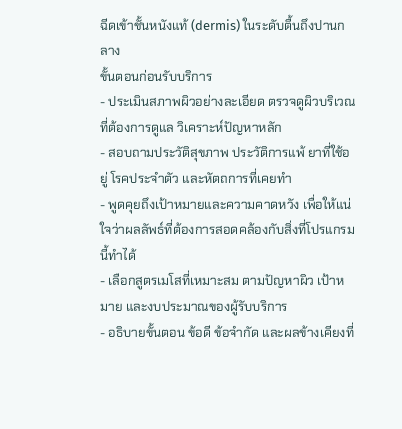ฉีดเข้าชั้นหนังแท้ (dermis) ในระดับตื้นถึงปานกลาง
ขั้นตอนก่อนรับบริการ
- ประเมินสภาพผิวอย่างละเอียด ตรวจดูผิวบริเวณที่ต้องการดูแล วิเคราะห์ปัญหาหลัก
- สอบถามประวัติสุขภาพ ประวัติการแพ้ ยาที่ใช้อยู่ โรคประจำตัว และหัตถการที่เคยทำ
- พูดคุยถึงเป้าหมายและความคาดหวัง เพื่อให้แน่ใจว่าผลลัพธ์ที่ต้องการสอดคล้องกับสิ่งที่โปรแกรมนี้ทำได้
- เลือกสูตรเมโสที่เหมาะสม ตามปัญหาผิว เป้าหมาย และงบประมาณของผู้รับบริการ
- อธิบายขั้นตอน ข้อดี ข้อจำกัด และผลข้างเคียงที่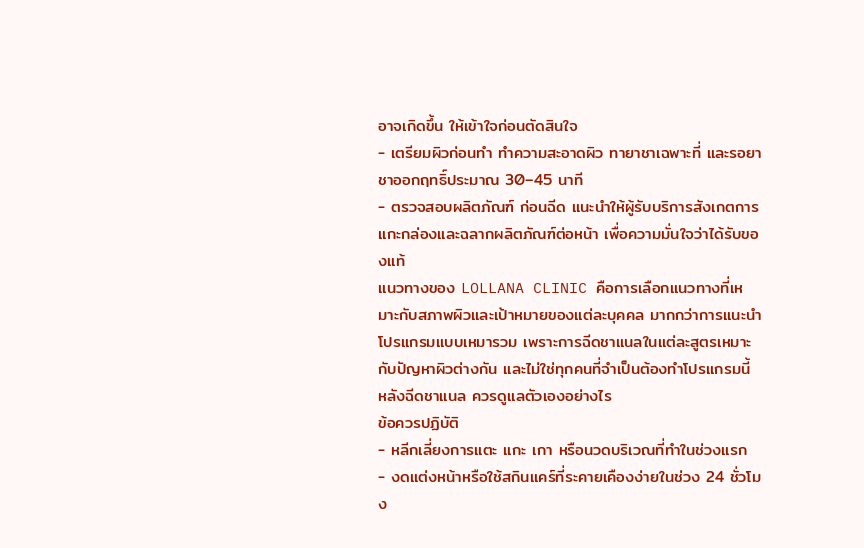อาจเกิดขึ้น ให้เข้าใจก่อนตัดสินใจ
- เตรียมผิวก่อนทำ ทำความสะอาดผิว ทายาชาเฉพาะที่ และรอยาชาออกฤทธิ์ประมาณ 30–45 นาที
- ตรวจสอบผลิตภัณฑ์ ก่อนฉีด แนะนำให้ผู้รับบริการสังเกตการแกะกล่องและฉลากผลิตภัณฑ์ต่อหน้า เพื่อความมั่นใจว่าได้รับของแท้
แนวทางของ LOLLANA CLINIC คือการเลือกแนวทางที่เหมาะกับสภาพผิวและเป้าหมายของแต่ละบุคคล มากกว่าการแนะนำโปรแกรมแบบเหมารวม เพราะการฉีดชาแนลในแต่ละสูตรเหมาะกับปัญหาผิวต่างกัน และไม่ใช่ทุกคนที่จำเป็นต้องทำโปรแกรมนี้
หลังฉีดชาแนล ควรดูแลตัวเองอย่างไร
ข้อควรปฏิบัติ
- หลีกเลี่ยงการแตะ แกะ เกา หรือนวดบริเวณที่ทำในช่วงแรก
- งดแต่งหน้าหรือใช้สกินแคร์ที่ระคายเคืองง่ายในช่วง 24 ชั่วโมง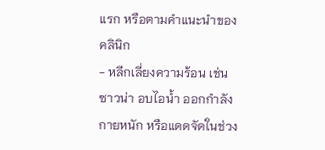แรก หรือตามคำแนะนำของคลินิก
- หลีกเลี่ยงความร้อน เช่น ซาวน่า อบไอน้ำ ออกกำลังกายหนัก หรือแดดจัดในช่วง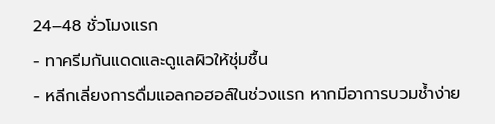24–48 ชั่วโมงแรก
- ทาครีมกันแดดและดูแลผิวให้ชุ่มชื้น
- หลีกเลี่ยงการดื่มแอลกอฮอล์ในช่วงแรก หากมีอาการบวมช้ำง่าย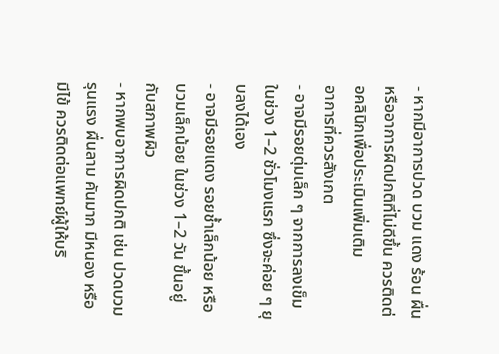- หากมีอาการปวด บวม แดง ร้อน ผื่น หรืออาการผิดปกติที่ไม่ดีขึ้น ควรติดต่อคลินิกเพื่อประเมินเพิ่มเติม
อาการที่ควรสังเกต
- อาจมีรอยตุ่มเล็ก ๆ จากการลงเข็มในช่วง 1–2 ชั่วโมงแรก ซึ่งจะค่อย ๆ ยุบลงได้เอง
- อาจมีรอยแดง รอยช้ำเล็กน้อย หรือบวมเล็กน้อย ในช่วง 1–2 วัน ขึ้นอยู่กับสภาพผิว
- หากพบอาการผิดปกติ เช่น ปวดบวมรุนแรง ผื่นลาม คันมาก มีหนอง หรือมีไข้ ควรติดต่อแพทย์ผู้ให้บริ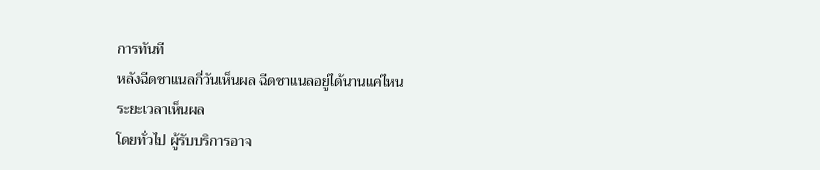การทันที
หลังฉีดชาแนลกี่วันเห็นผล ฉีดชาแนลอยู่ได้นานแค่ไหน
ระยะเวลาเห็นผล
โดยทั่วไป ผู้รับบริการอาจ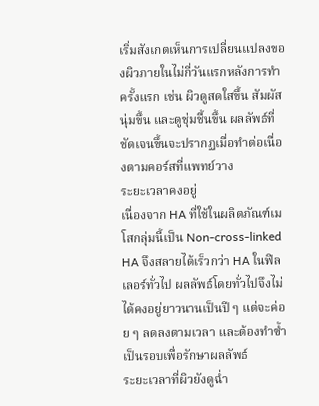เริ่มสังเกตเห็นการเปลี่ยนแปลงของผิวภายในไม่กี่วันแรกหลังการทำครั้งแรก เช่น ผิวดูสดใสขึ้น สัมผัสนุ่มขึ้น และดูชุ่มชื้นขึ้น ผลลัพธ์ที่ชัดเจนขึ้นจะปรากฏเมื่อทำต่อเนื่องตามคอร์สที่แพทย์วาง
ระยะเวลาคงอยู่
เนื่องจาก HA ที่ใช้ในผลิตภัณฑ์เมโสกลุ่มนี้เป็น Non-cross-linked HA จึงสลายได้เร็วกว่า HA ในฟิลเลอร์ทั่วไป ผลลัพธ์โดยทั่วไปจึงไม่ได้คงอยู่ยาวนานเป็นปี ๆ แต่จะค่อย ๆ ลดลงตามเวลา และต้องทำซ้ำเป็นรอบเพื่อรักษาผลลัพธ์
ระยะเวลาที่ผิวยังดูฉ่ำ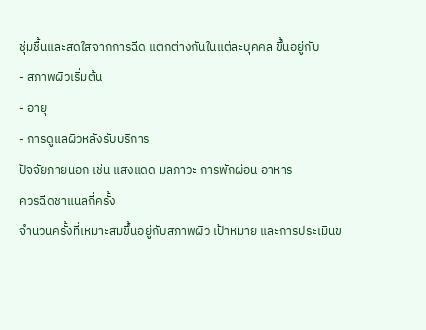ชุ่มชื้นและสดใสจากการฉีด แตกต่างกันในแต่ละบุคคล ขึ้นอยู่กับ
- สภาพผิวเริ่มต้น
- อายุ
- การดูแลผิวหลังรับบริการ
ปัจจัยภายนอก เช่น แสงแดด มลภาวะ การพักผ่อน อาหาร
ควรฉีดชาแนลกี่ครั้ง
จำนวนครั้งที่เหมาะสมขึ้นอยู่กับสภาพผิว เป้าหมาย และการประเมินข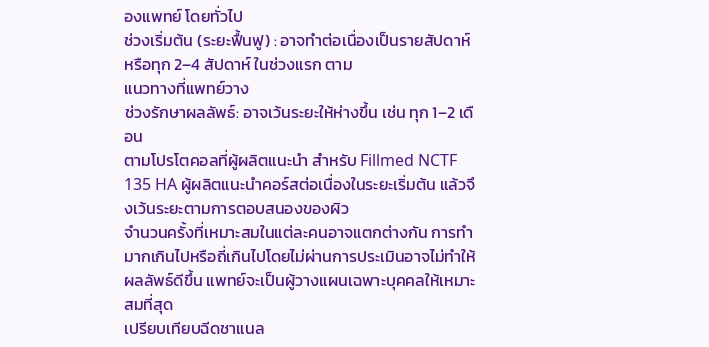องแพทย์ โดยทั่วไป
ช่วงเริ่มต้น (ระยะฟื้นฟู) : อาจทำต่อเนื่องเป็นรายสัปดาห์ หรือทุก 2–4 สัปดาห์ ในช่วงแรก ตาม
แนวทางที่แพทย์วาง
ช่วงรักษาผลลัพธ์: อาจเว้นระยะให้ห่างขึ้น เช่น ทุก 1–2 เดือน
ตามโปรโตคอลที่ผู้ผลิตแนะนำ สำหรับ Fillmed NCTF 135 HA ผู้ผลิตแนะนำคอร์สต่อเนื่องในระยะเริ่มต้น แล้วจึงเว้นระยะตามการตอบสนองของผิว
จำนวนครั้งที่เหมาะสมในแต่ละคนอาจแตกต่างกัน การทำมากเกินไปหรือถี่เกินไปโดยไม่ผ่านการประเมินอาจไม่ทำให้ผลลัพธ์ดีขึ้น แพทย์จะเป็นผู้วางแผนเฉพาะบุคคลให้เหมาะสมที่สุด
เปรียบเทียบฉีดชาแนล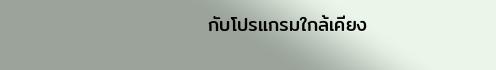กับโปรแกรมใกล้เคียง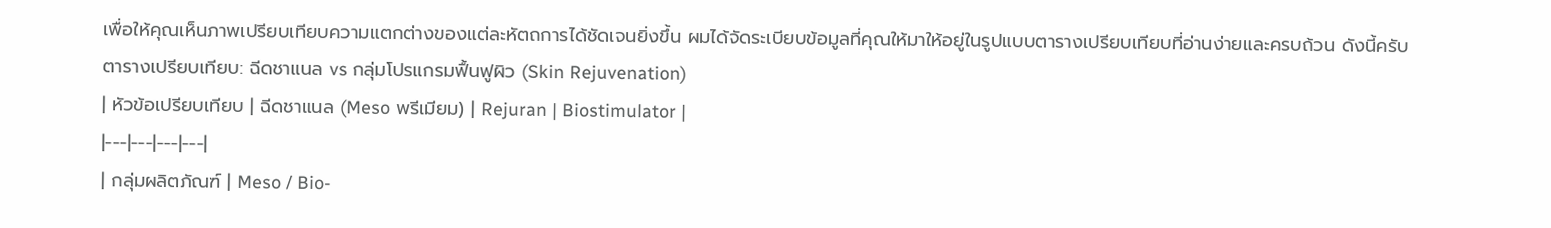เพื่อให้คุณเห็นภาพเปรียบเทียบความแตกต่างของแต่ละหัตถการได้ชัดเจนยิ่งขึ้น ผมได้จัดระเบียบข้อมูลที่คุณให้มาให้อยู่ในรูปแบบตารางเปรียบเทียบที่อ่านง่ายและครบถ้วน ดังนี้ครับ
ตารางเปรียบเทียบ: ฉีดชาแนล vs กลุ่มโปรแกรมฟื้นฟูผิว (Skin Rejuvenation)
| หัวข้อเปรียบเทียบ | ฉีดชาแนล (Meso พรีเมียม) | Rejuran | Biostimulator |
|---|---|---|---|
| กลุ่มผลิตภัณฑ์ | Meso / Bio-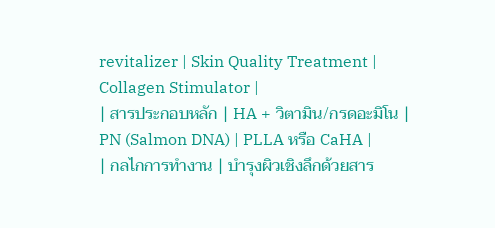revitalizer | Skin Quality Treatment | Collagen Stimulator |
| สารประกอบหลัก | HA + วิตามิน/กรดอะมิโน | PN (Salmon DNA) | PLLA หรือ CaHA |
| กลไกการทำงาน | บำรุงผิวเชิงลึกด้วยสาร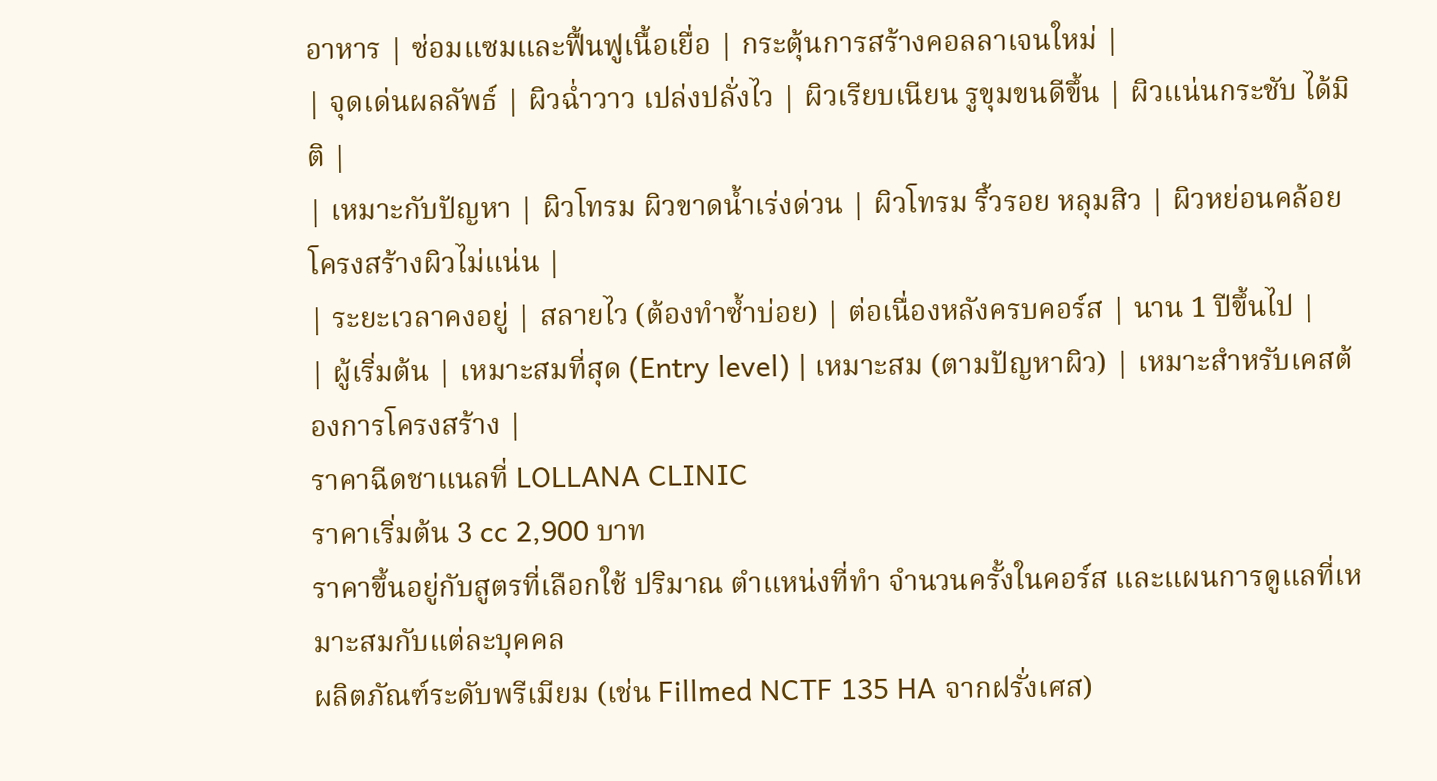อาหาร | ซ่อมแซมและฟื้นฟูเนื้อเยื่อ | กระตุ้นการสร้างคอลลาเจนใหม่ |
| จุดเด่นผลลัพธ์ | ผิวฉ่ำวาว เปล่งปลั่งไว | ผิวเรียบเนียน รูขุมขนดีขึ้น | ผิวแน่นกระชับ ได้มิติ |
| เหมาะกับปัญหา | ผิวโทรม ผิวขาดน้ำเร่งด่วน | ผิวโทรม ริ้วรอย หลุมสิว | ผิวหย่อนคล้อย โครงสร้างผิวไม่แน่น |
| ระยะเวลาคงอยู่ | สลายไว (ต้องทำซ้ำบ่อย) | ต่อเนื่องหลังครบคอร์ส | นาน 1 ปีขึ้นไป |
| ผู้เริ่มต้น | เหมาะสมที่สุด (Entry level) | เหมาะสม (ตามปัญหาผิว) | เหมาะสำหรับเคสต้องการโครงสร้าง |
ราคาฉีดชาแนลที่ LOLLANA CLINIC
ราคาเริ่มต้น 3 cc 2,900 บาท
ราคาขึ้นอยู่กับสูตรที่เลือกใช้ ปริมาณ ตำแหน่งที่ทำ จำนวนครั้งในคอร์ส และแผนการดูแลที่เหมาะสมกับแต่ละบุคคล
ผลิตภัณฑ์ระดับพรีเมียม (เช่น Fillmed NCTF 135 HA จากฝรั่งเศส)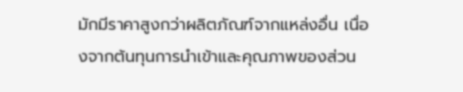มักมีราคาสูงกว่าผลิตภัณฑ์จากแหล่งอื่น เนื่องจากต้นทุนการนำเข้าและคุณภาพของส่วน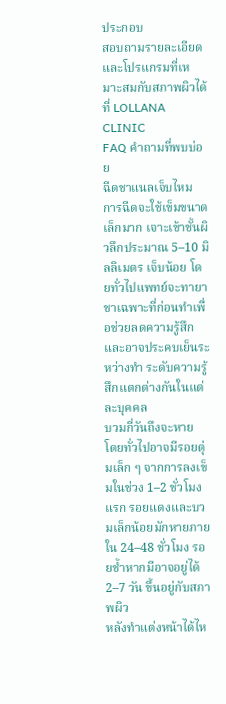ประกอบ
สอบถามรายละเอียดและโปรแกรมที่เหมาะสมกับสภาพผิวได้ที่ LOLLANA CLINIC
FAQ คำถามที่พบบ่อย
ฉีดชาแนลเจ็บไหม
การฉีดจะใช้เข็มขนาดเล็กมาก เจาะเข้าชั้นผิวลึกประมาณ 5–10 มิลลิเมตร เจ็บน้อย โดยทั่วไปแพทย์จะทายาชาเฉพาะที่ก่อนทำเพื่อช่วยลดความรู้สึก และอาจประคบเย็นระหว่างทำ ระดับความรู้สึกแตกต่างกันในแต่ละบุคคล
บวมกี่วันถึงจะหาย
โดยทั่วไปอาจมีรอยตุ่มเล็ก ๆ จากการลงเข็มในช่วง 1–2 ชั่วโมงแรก รอยแดงและบวมเล็กน้อยมักหายภายใน 24–48 ชั่วโมง รอยช้ำหากมีอาจอยู่ได้ 2–7 วัน ขึ้นอยู่กับสภาพผิว
หลังทำแต่งหน้าได้ไห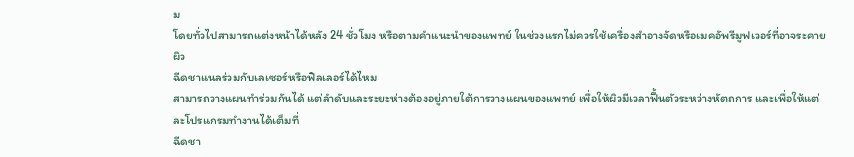ม
โดยทั่วไปสามารถแต่งหน้าได้หลัง 24 ชั่วโมง หรือตามคำแนะนำของแพทย์ ในช่วงแรกไม่ควรใช้เครื่องสำอางจัดหรือเมคอัพรีมูฟเวอร์ที่อาจระคายผิว
ฉีดชาแนลร่วมกับเลเซอร์หรือฟิลเลอร์ได้ไหม
สามารถวางแผนทำร่วมกันได้ แต่ลำดับและระยะห่างต้องอยู่ภายใต้การวางแผนของแพทย์ เพื่อให้ผิวมีเวลาฟื้นตัวระหว่างหัตถการ และเพื่อให้แต่ละโปรแกรมทำงานได้เต็มที่
ฉีดชา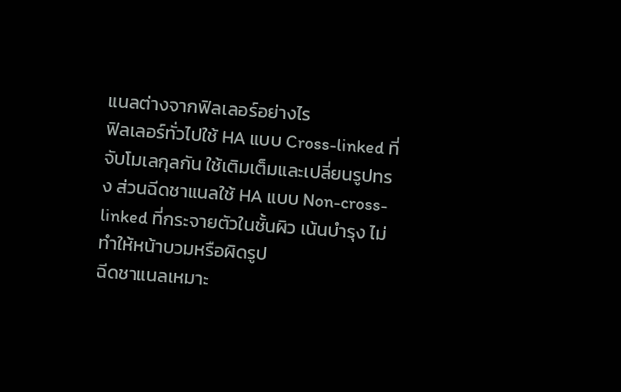แนลต่างจากฟิลเลอร์อย่างไร
ฟิลเลอร์ทั่วไปใช้ HA แบบ Cross-linked ที่จับโมเลกุลกัน ใช้เติมเต็มและเปลี่ยนรูปทรง ส่วนฉีดชาแนลใช้ HA แบบ Non-cross-linked ที่กระจายตัวในชั้นผิว เน้นบำรุง ไม่ทำให้หน้าบวมหรือผิดรูป
ฉีดชาแนลเหมาะ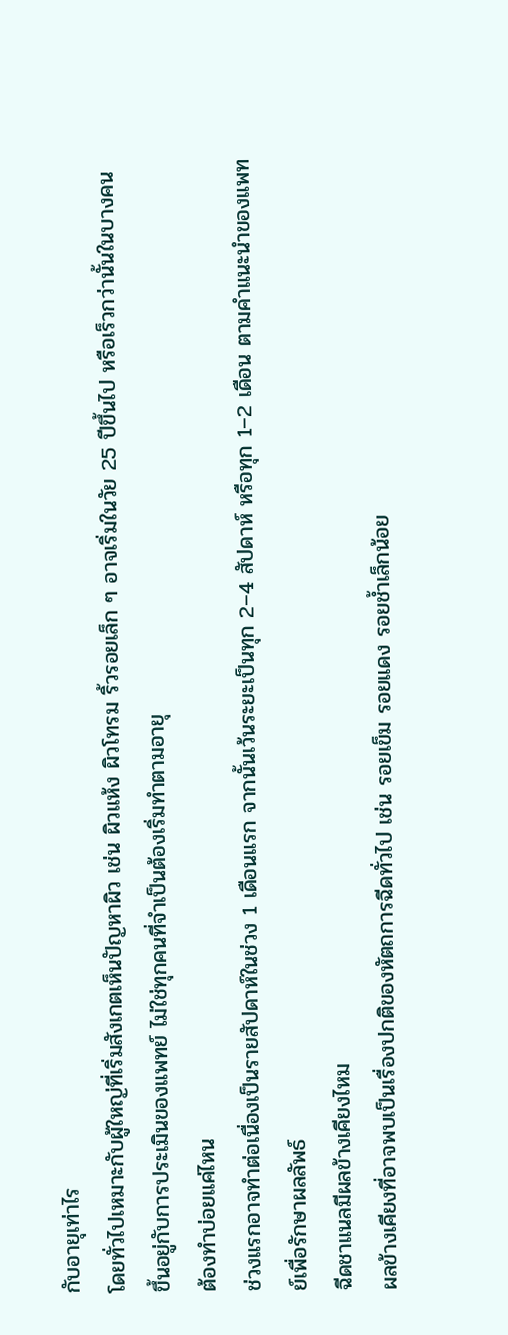กับอายุเท่าไร
โดยทั่วไปเหมาะกับผู้ใหญ่ที่เริ่มสังเกตเห็นปัญหาผิว เช่น ผิวแห้ง ผิวโทรม ริ้วรอยเล็ก ๆ อาจเริ่มในวัย 25 ปีขึ้นไป หรือเร็วกว่านั้นในบางคน ขึ้นอยู่กับการประเมินของแพทย์ ไม่ใช่ทุกคนที่จำเป็นต้องเริ่มทำตามอายุ
ต้องทำบ่อยแค่ไหน
ช่วงแรกอาจทำต่อเนื่องเป็นรายสัปดาห์ในช่วง 1 เดือนแรก จากนั้นเว้นระยะเป็นทุก 2–4 สัปดาห์ หรือทุก 1–2 เดือน ตามคำแนะนำของแพทย์เพื่อรักษาผลลัพธ์
ฉีดชาแนลมีผลข้างเคียงไหม
ผลข้างเคียงที่อาจพบเป็นเรื่องปกติของหัตถการฉีดทั่วไป เช่น รอยเข็ม รอยแดง รอยช้ำเล็กน้อย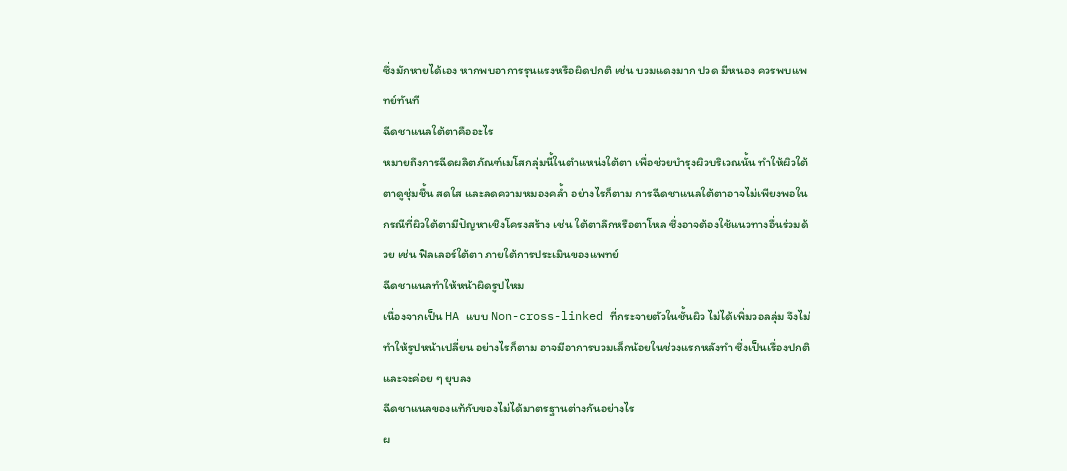ซึ่งมักหายได้เอง หากพบอาการรุนแรงหรือผิดปกติ เช่น บวมแดงมาก ปวด มีหนอง ควรพบแพทย์ทันที
ฉีดชาแนลใต้ตาคืออะไร
หมายถึงการฉีดผลิตภัณฑ์เมโสกลุ่มนี้ในตำแหน่งใต้ตา เพื่อช่วยบำรุงผิวบริเวณนั้น ทำให้ผิวใต้ตาดูชุ่มชื้น สดใส และลดความหมองคล้ำ อย่างไรก็ตาม การฉีดชาแนลใต้ตาอาจไม่เพียงพอในกรณีที่ผิวใต้ตามีปัญหาเชิงโครงสร้าง เช่น ใต้ตาลึกหรือตาโหล ซึ่งอาจต้องใช้แนวทางอื่นร่วมด้วย เช่น ฟิลเลอร์ใต้ตา ภายใต้การประเมินของแพทย์
ฉีดชาแนลทำให้หน้าผิดรูปไหม
เนื่องจากเป็น HA แบบ Non-cross-linked ที่กระจายตัวในชั้นผิว ไม่ได้เพิ่มวอลลุ่ม จึงไม่ทำให้รูปหน้าเปลี่ยน อย่างไรก็ตาม อาจมีอาการบวมเล็กน้อยในช่วงแรกหลังทำ ซึ่งเป็นเรื่องปกติและจะค่อย ๆ ยุบลง
ฉีดชาแนลของแท้กับของไม่ได้มาตรฐานต่างกันอย่างไร
ผ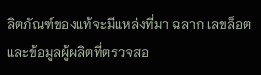ลิตภัณฑ์ของแท้จะมีแหล่งที่มา ฉลาก เลขล็อต และข้อมูลผู้ผลิตที่ตรวจสอ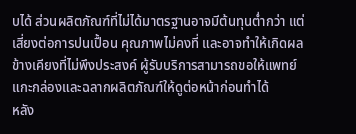บได้ ส่วนผลิตภัณฑ์ที่ไม่ได้มาตรฐานอาจมีต้นทุนต่ำกว่า แต่เสี่ยงต่อการปนเปื้อน คุณภาพไม่คงที่ และอาจทำให้เกิดผลข้างเคียงที่ไม่พึงประสงค์ ผู้รับบริการสามารถขอให้แพทย์แกะกล่องและฉลากผลิตภัณฑ์ให้ดูต่อหน้าก่อนทำได้
หลัง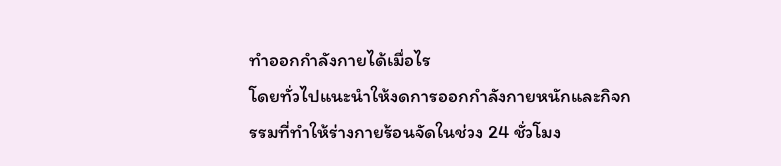ทำออกกำลังกายได้เมื่อไร
โดยทั่วไปแนะนำให้งดการออกกำลังกายหนักและกิจกรรมที่ทำให้ร่างกายร้อนจัดในช่วง 24 ชั่วโมง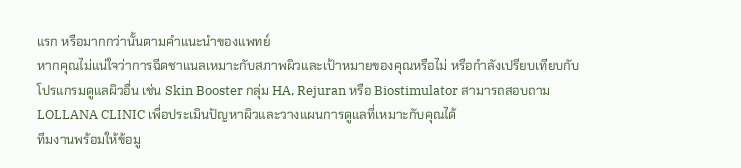แรก หรือมากกว่านั้นตามคำแนะนำของแพทย์
หากคุณไม่แน่ใจว่าการฉีดชาแนลเหมาะกับสภาพผิวและเป้าหมายของคุณหรือไม่ หรือกำลังเปรียบเทียบกับโปรแกรมดูแลผิวอื่น เช่น Skin Booster กลุ่ม HA, Rejuran หรือ Biostimulator สามารถสอบถาม LOLLANA CLINIC เพื่อประเมินปัญหาผิวและวางแผนการดูแลที่เหมาะกับคุณได้
ทีมงานพร้อมให้ข้อมู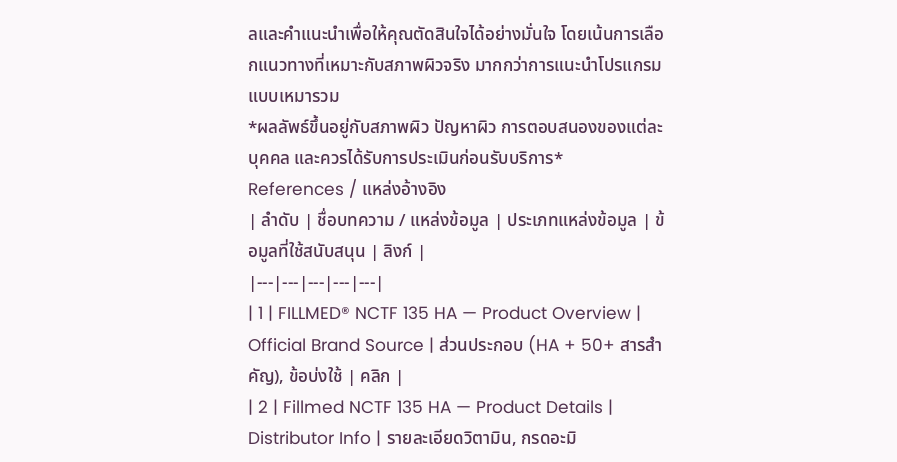ลและคำแนะนำเพื่อให้คุณตัดสินใจได้อย่างมั่นใจ โดยเน้นการเลือกแนวทางที่เหมาะกับสภาพผิวจริง มากกว่าการแนะนำโปรแกรมแบบเหมารวม
*ผลลัพธ์ขึ้นอยู่กับสภาพผิว ปัญหาผิว การตอบสนองของแต่ละบุคคล และควรได้รับการประเมินก่อนรับบริการ*
References / แหล่งอ้างอิง
| ลำดับ | ชื่อบทความ / แหล่งข้อมูล | ประเภทแหล่งข้อมูล | ข้อมูลที่ใช้สนับสนุน | ลิงก์ |
|---|---|---|---|---|
| 1 | FILLMED® NCTF 135 HA — Product Overview | Official Brand Source | ส่วนประกอบ (HA + 50+ สารสำคัญ), ข้อบ่งใช้ | คลิก |
| 2 | Fillmed NCTF 135 HA — Product Details | Distributor Info | รายละเอียดวิตามิน, กรดอะมิ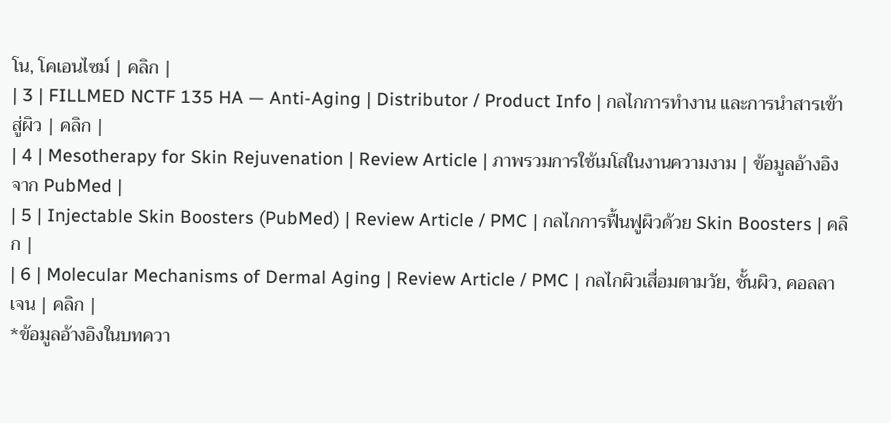โน, โคเอนไซม์ | คลิก |
| 3 | FILLMED NCTF 135 HA — Anti-Aging | Distributor / Product Info | กลไกการทำงาน และการนำสารเข้าสู่ผิว | คลิก |
| 4 | Mesotherapy for Skin Rejuvenation | Review Article | ภาพรวมการใช้เมโสในงานความงาม | ข้อมูลอ้างอิงจาก PubMed |
| 5 | Injectable Skin Boosters (PubMed) | Review Article / PMC | กลไกการฟื้นฟูผิวด้วย Skin Boosters | คลิก |
| 6 | Molecular Mechanisms of Dermal Aging | Review Article / PMC | กลไกผิวเสื่อมตามวัย, ชั้นผิว, คอลลาเจน | คลิก |
*ข้อมูลอ้างอิงในบทควา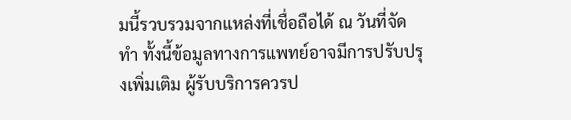มนี้รวบรวมจากแหล่งที่เชื่อถือได้ ณ วันที่จัดทำ ทั้งนี้ข้อมูลทางการแพทย์อาจมีการปรับปรุงเพิ่มเติม ผู้รับบริการควรป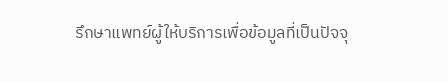รึกษาแพทย์ผู้ให้บริการเพื่อข้อมูลที่เป็นปัจจุ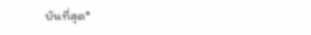บันที่สุด*